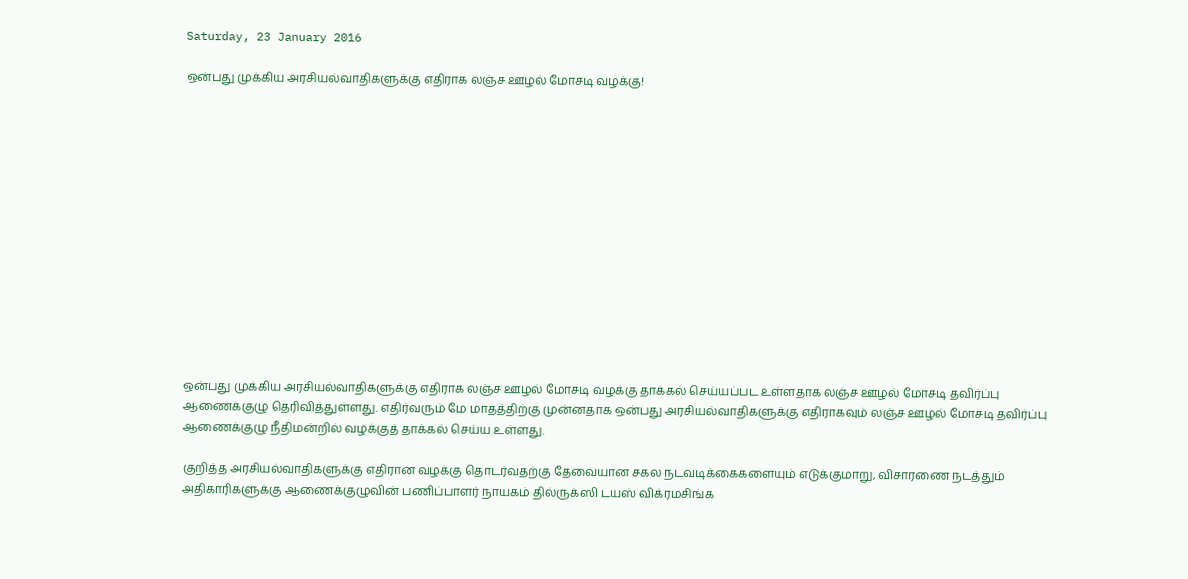Saturday, 23 January 2016

ஒன்பது முக்கிய அரசியல்வாதிகளுக்கு எதிராக லஞ்ச ஊழல் மோசடி வழக்கு!














ஒன்பது முக்கிய அரசியல்வாதிகளுக்கு எதிராக லஞ்ச ஊழல் மோசடி வழக்கு தாக்கல் செய்யப்பட உள்ளதாக லஞ்ச ஊழல் மோசடி தவிர்ப்பு ஆணைக்குழு தெரிவித்துள்ளது. எதிர்வரும் மே மாதத்திற்கு முன்னதாக ஒன்பது அரசியல்வாதிகளுக்கு எதிராகவும் லஞ்ச ஊழல் மோசடி தவிர்ப்பு ஆணைக்குழு நீதிமன்றில் வழக்குத் தாக்கல் செய்ய உள்ளது.

குறித்த அரசியல்வாதிகளுக்கு எதிரான வழக்கு தொடர்வதற்கு தேவையான சகல நடவடிக்கைகளையும் எடுக்குமாறு, விசாரணை நடத்தும் அதிகாரிகளுக்கு ஆணைக்குழுவின் பணிப்பாளர் நாயகம் தில்ருக்ஸி டயஸ் விக்ரமசிங்க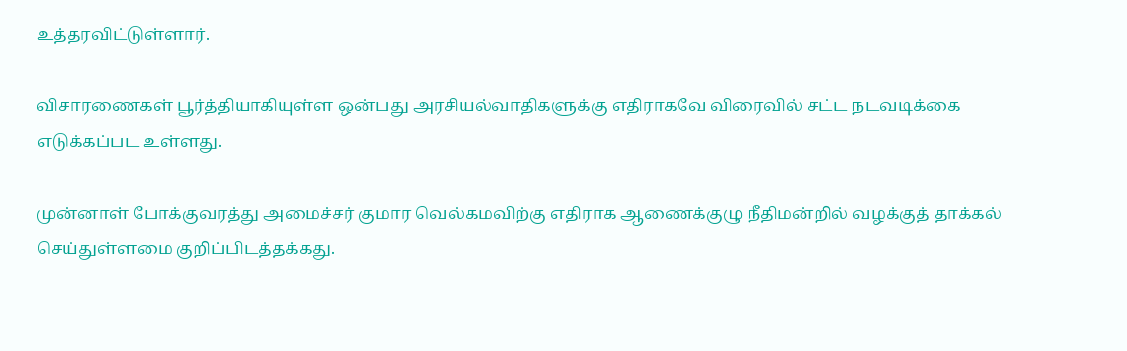உத்தரவிட்டுள்ளார்.

விசாரணைகள் பூர்த்தியாகியுள்ள ஒன்பது அரசியல்வாதிகளுக்கு எதிராகவே விரைவில் சட்ட நடவடிக்கை எடுக்கப்பட உள்ளது.

முன்னாள் போக்குவரத்து அமைச்சர் குமார வெல்கமவிற்கு எதிராக ஆணைக்குழு நீதிமன்றில் வழக்குத் தாக்கல் செய்துள்ளமை குறிப்பிடத்தக்கது.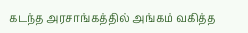கடந்த அரசாங்கத்தில் அங்கம் வகித்த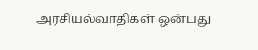அரசியல்வாதிகள் ஒன்பது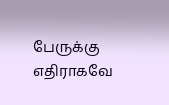பேருக்கு எதிராகவே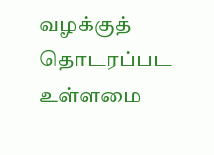வழக்குத் தொடரப்பட உள்ளமை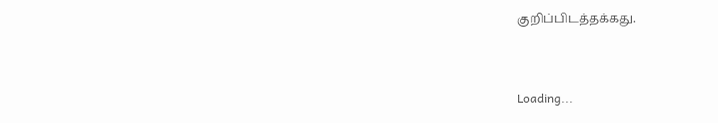குறிப்பிடத்தக்கது.


Loading...